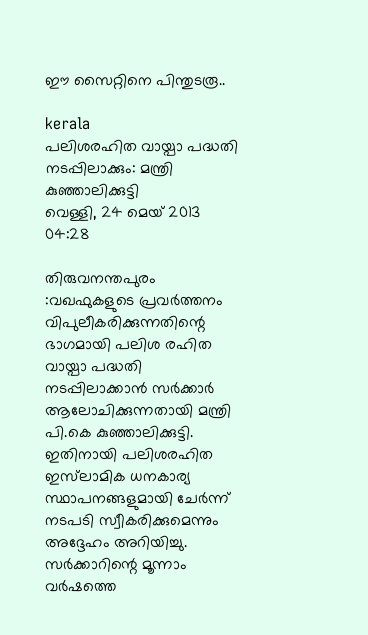ഈ സൈറ്റിനെ പിന്തുടരൂ..

kerala
പലിശരഹിത വായ്പാ പദ്ധതി നടപ്പിലാക്കും: മന്ത്രി കുഞ്ഞാലിക്കുട്ടി
വെള്ളി, 24 മെയ് 2013 04:28

തിരുവനന്തപുരം :വഖഫുകളുടെ പ്രവര്‍ത്തനം വിപുലീകരിക്കുന്നതിന്റെ ഭാഗമായി പലിശ രഹിത വായ്പാ പദ്ധതി നടപ്പിലാക്കാന്‍ സര്‍ക്കാര്‍ ആലോചിക്കുന്നതായി മന്ത്രി പി.കെ കുഞ്ഞാലിക്കുട്ടി. ഇതിനായി പലിശരഹിത ഇസ്‌ലാമിക ധനകാര്യ സ്ഥാപനങ്ങളുമായി ചേര്‍ന്ന് നടപടി സ്വീകരിക്കുമെന്നും അദ്ദേഹം അറിയിച്ചു.
സര്‍ക്കാറിന്റെ മൂന്നാം വര്‍ഷത്തെ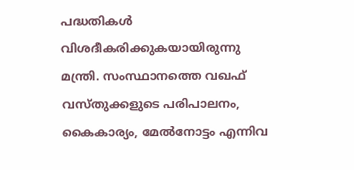പദ്ധതികള്‍ വിശദീകരിക്കുകയായിരുന്നു മന്ത്രി. സംസ്ഥാനത്തെ വഖഫ് വസ്തുക്കളുടെ പരിപാലനം, കൈകാര്യം, മേല്‍നോട്ടം എന്നിവ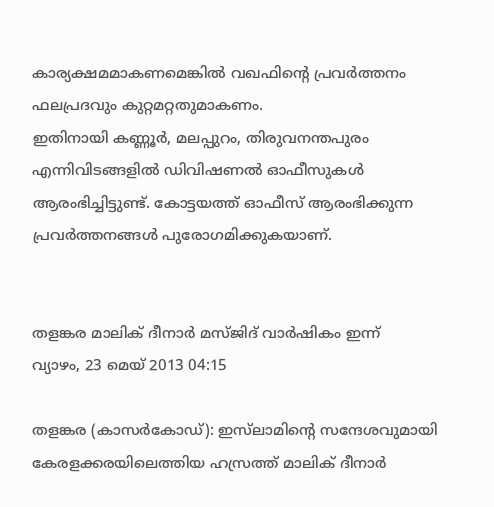കാര്യക്ഷമമാകണമെങ്കില്‍ വഖഫിന്റെ പ്രവര്‍ത്തനം ഫലപ്രദവും കുറ്റമറ്റതുമാകണം.
ഇതിനായി കണ്ണൂര്‍, മലപ്പുറം, തിരുവനന്തപുരം എന്നിവിടങ്ങളില്‍ ഡിവിഷണല്‍ ഓഫീസുകള്‍ ആരംഭിച്ചിട്ടുണ്ട്. കോട്ടയത്ത് ഓഫീസ് ആരംഭിക്കുന്ന പ്രവര്‍ത്തനങ്ങള്‍ പുരോഗമിക്കുകയാണ്.


തളങ്കര മാലിക് ദീനാര്‍ മസ്ജിദ് വാര്‍ഷികം ഇന്ന്
വ്യാഴം, 23 മെയ് 2013 04:15

തളങ്കര (കാസര്‍കോഡ്): ഇസ്‌ലാമിന്റെ സന്ദേശവുമായി കേരളക്കരയിലെത്തിയ ഹസ്രത്ത് മാലിക് ദീനാര്‍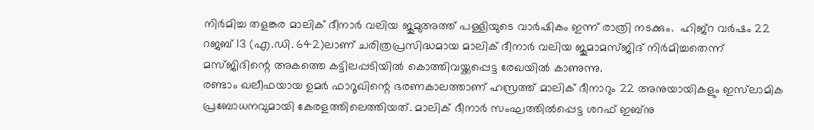നിര്‍മിച്ച തളങ്കര മാലിക് ദീനാര്‍ വലിയ ജുമുഅത്ത് പള്ളിയുടെ വാര്‍ഷികം ഇന്ന് രാത്രി നടക്കും.  ഹിജ്‌റ വര്‍ഷം 22 റജബ് 13 (എ.ഡി. 642)ലാണ് ചരിത്രപ്രസിദ്ധമായ മാലിക് ദീനാര്‍ വലിയ ജുമാമസ്ജിദ് നിര്‍മിച്ചതെന്ന് മസ്ജിദിന്റെ അകത്തെ കട്ടിലപ്പടിയില്‍ കൊത്തിവയ്ക്കപ്പെട്ട രേഖയില്‍ കാണുന്നു.
രണ്ടാം ഖലീഫയായ ഉമര്‍ ഫാറൂഖിന്റെ ഭരണകാലത്താണ് ഹസ്രത്ത് മാലിക് ദീനാറും 22 അനുയായികളും ഇസ്‌ലാമിക പ്രബോധനവുമായി കേരളത്തിലെത്തിയത്. മാലിക് ദീനാര്‍ സംഘത്തില്‍പ്പെട്ട ശറഫ് ഇബ്‌നു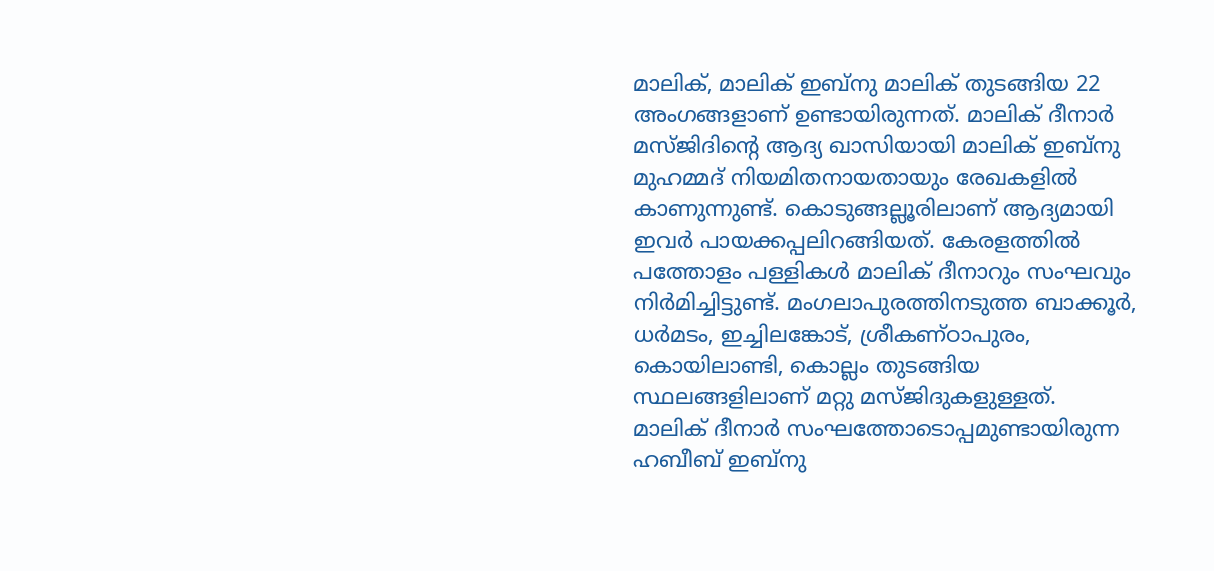മാലിക്, മാലിക് ഇബ്‌നു മാലിക് തുടങ്ങിയ 22 അംഗങ്ങളാണ് ഉണ്ടായിരുന്നത്. മാലിക് ദീനാര്‍ മസ്ജിദിന്റെ ആദ്യ ഖാസിയായി മാലിക് ഇബ്‌നു മുഹമ്മദ് നിയമിതനായതായും രേഖകളില്‍ കാണുന്നുണ്ട്. കൊടുങ്ങല്ലൂരിലാണ് ആദ്യമായി ഇവര്‍ പായക്കപ്പലിറങ്ങിയത്. കേരളത്തില്‍ പത്തോളം പള്ളികള്‍ മാലിക് ദീനാറും സംഘവും നിര്‍മിച്ചിട്ടുണ്ട്. മംഗലാപുരത്തിനടുത്ത ബാക്കൂര്‍, ധര്‍മടം, ഇച്ചിലങ്കോട്, ശ്രീകണ്ഠാപുരം, കൊയിലാണ്ടി, കൊല്ലം തുടങ്ങിയ സ്ഥലങ്ങളിലാണ് മറ്റു മസ്ജിദുകളുള്ളത്.
മാലിക് ദീനാര്‍ സംഘത്തോടൊപ്പമുണ്ടായിരുന്ന ഹബീബ് ഇബ്‌നു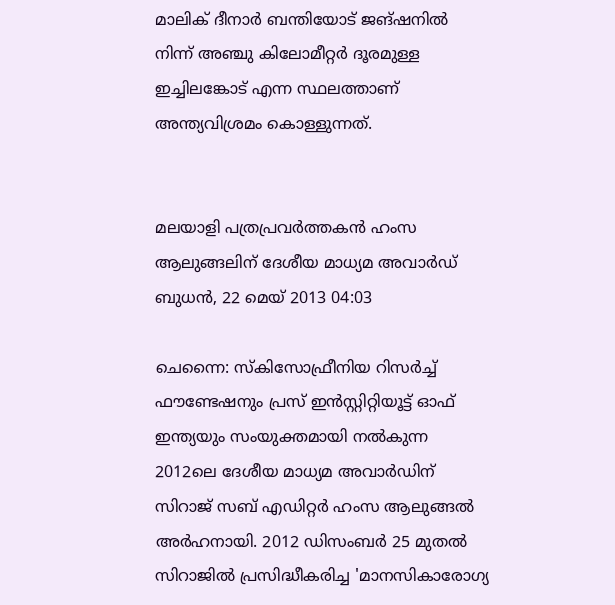മാലിക് ദീനാര്‍ ബന്തിയോട് ജങ്ഷനില്‍ നിന്ന് അഞ്ചു കിലോമീറ്റര്‍ ദൂരമുള്ള ഇച്ചിലങ്കോട് എന്ന സ്ഥലത്താണ് അന്ത്യവിശ്രമം കൊള്ളുന്നത്.


മലയാളി പത്രപ്രവര്‍ത്തകന്‍ ഹംസ ആലുങ്ങലിന് ദേശീയ മാധ്യമ അവാര്‍ഡ്
ബുധന്‍, 22 മെയ് 2013 04:03

ചെന്നൈ: സ്‌കിസോഫ്രീനിയ റിസര്‍ച്ച് ഫൗണ്ടേഷനും പ്രസ് ഇന്‍സ്റ്റിറ്റിയൂട്ട് ഓഫ് ഇന്ത്യയും സംയുക്തമായി നല്‍കുന്ന 2012ലെ ദേശീയ മാധ്യമ അവാര്‍ഡിന് സിറാജ് സബ് എഡിറ്റര്‍ ഹംസ ആലുങ്ങല്‍ അര്‍ഹനായി. 2012 ഡിസംബര്‍ 25 മുതല്‍ സിറാജില്‍ പ്രസിദ്ധീകരിച്ച 'മാനസികാരോഗ്യ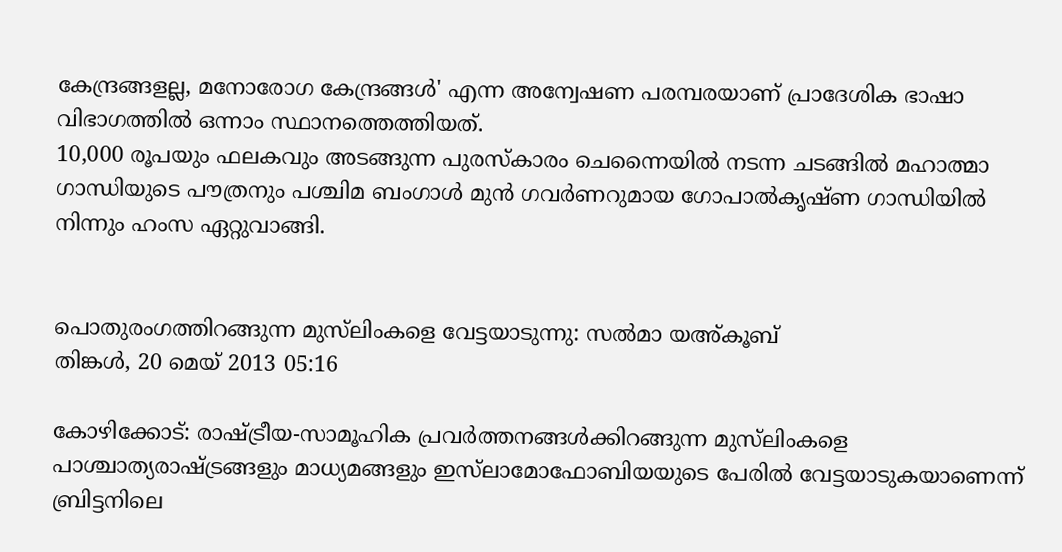കേന്ദ്രങ്ങളല്ല, മനോരോഗ കേന്ദ്രങ്ങള്‍' എന്ന അന്വേഷണ പരമ്പരയാണ് പ്രാദേശിക ഭാഷാ വിഭാഗത്തില്‍ ഒന്നാം സ്ഥാനത്തെത്തിയത്.
10,000 രൂപയും ഫലകവും അടങ്ങുന്ന പുരസ്‌കാരം ചെന്നൈയില്‍ നടന്ന ചടങ്ങില്‍ മഹാത്മാ ഗാന്ധിയുടെ പൗത്രനും പശ്ചിമ ബംഗാള്‍ മുന്‍ ഗവര്‍ണറുമായ ഗോപാല്‍കൃഷ്ണ ഗാന്ധിയില്‍ നിന്നും ഹംസ ഏറ്റുവാങ്ങി.


പൊതുരംഗത്തിറങ്ങുന്ന മുസ്‌ലിംകളെ വേട്ടയാടുന്നു: സല്‍മാ യഅ്കൂബ്
തിങ്കള്‍, 20 മെയ് 2013 05:16

കോഴിക്കോട്: രാഷ്ട്രീയ-സാമൂഹിക പ്രവര്‍ത്തനങ്ങള്‍ക്കിറങ്ങുന്ന മുസ്‌ലിംകളെ പാശ്ചാത്യരാഷ്ട്രങ്ങളും മാധ്യമങ്ങളും ഇസ്‌ലാമോഫോബിയയുടെ പേരില്‍ വേട്ടയാടുകയാണെന്ന് ബ്രിട്ടനിലെ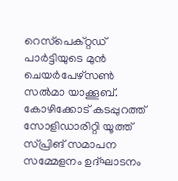റെസ്‌പെക്റ്റഡ് പാര്‍ട്ടിയുടെ മുന്‍ ചെയര്‍പേഴ്‌സണ്‍ സല്‍മാ യാക്കൂബ്. കോഴിക്കോട് കടപ്പുറത്ത് സോളിഡാരിറ്റി യൂത്ത് സ്പ്രിങ് സമാപന സമ്മേളനം ഉദ്ഘാടനം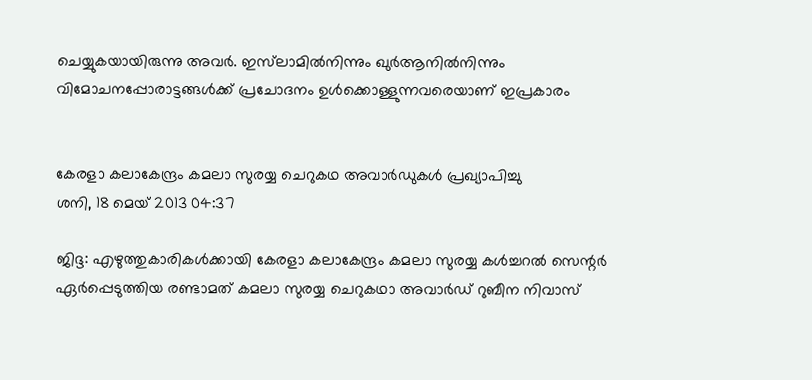ചെയ്യുകയായിരുന്നു അവര്‍. ഇസ്‌ലാമില്‍നിന്നും ഖുര്‍ആനില്‍നിന്നും വിമോചനപ്പോരാട്ടങ്ങള്‍ക്ക് പ്രചോദനം ഉള്‍ക്കൊള്ളുന്നവരെയാണ് ഇപ്രകാരം


കേരളാ കലാകേന്ദ്രം കമലാ സുരയ്യ ചെറുകഥ അവാര്‍ഡുകള്‍ പ്രഖ്യാപിച്ചു
ശനി, 18 മെയ് 2013 04:37

ജിദ്ദ: എഴുത്തുകാരികള്‍ക്കായി കേരളാ കലാകേന്ദ്രം കമലാ സുരയ്യ കള്‍ച്ചറല്‍ സെന്റര്‍ ഏര്‍പ്പെടുത്തിയ രണ്ടാമത് കമലാ സുരയ്യ ചെറുകഥാ അവാര്‍ഡ് റുബീന നിവാസ്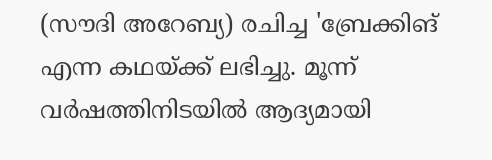(സൗദി അറേബ്യ) രചിച്ച 'ബ്രേക്കിങ് എന്ന കഥയ്ക്ക് ലഭിച്ചു. മൂന്ന് വര്‍ഷത്തിനിടയില്‍ ആദ്യമായി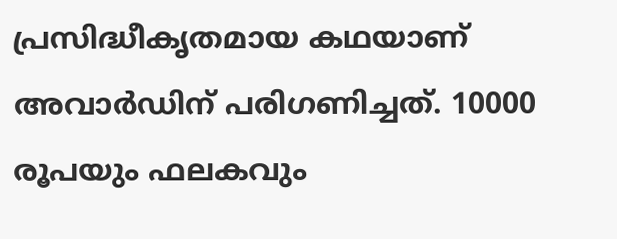പ്രസിദ്ധീകൃതമായ കഥയാണ് അവാര്‍ഡിന് പരിഗണിച്ചത്. 10000 രൂപയും ഫലകവും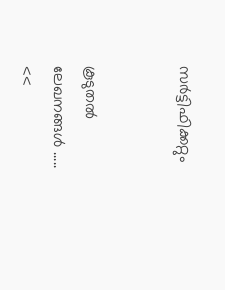സര്‍ട്ടിഫിക്കറ്റും


കൂടുതല്‍ ലേഖനങ്ങള്‍ .....
<<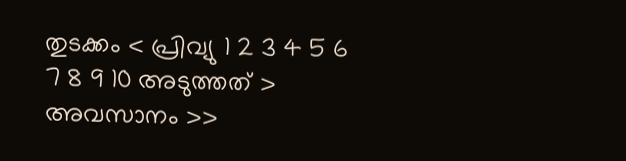തുടക്കം < പ്രിവ്യു 1 2 3 4 5 6 7 8 9 10 അടുത്തത് > അവസാനം >>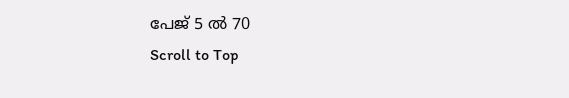പേജ് 5 ൽ 70
Scroll to Top